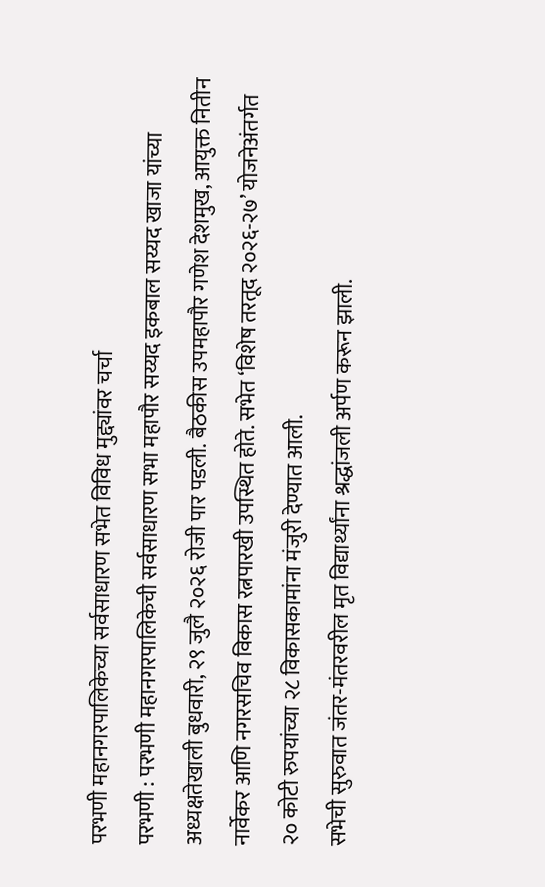परभणी महानगरपालिकेच्या सर्वसाधारण सभेत विविध मुद्द्यांवर चर्चा
परभणी : परभणी महानगरपालिकेची सर्वसाधारण सभा महापौर सय्यद इकबाल सय्यद खाजा यांच्या अध्यक्षतेखाली बुधवारी, २९ जुलै २०२६ रोजी पार पडली. बैठकीस उपमहापौर गणेश देशमुख, आयुक्त नितीन नार्वेकर आणि नगरसचिव विकास रत्नपारखी उपस्थित होते. सभेत ‘विशेष तरतूद २०२६-२७’ योजनेअंतर्गत २० कोटी रुपयांच्या २८ विकासकामांना मंजुरी देण्यात आली.
सभेची सुरुवात जंतर-मंतरवरील मृत विद्यार्थ्यांना श्रद्धांजली अर्पण करून झाली.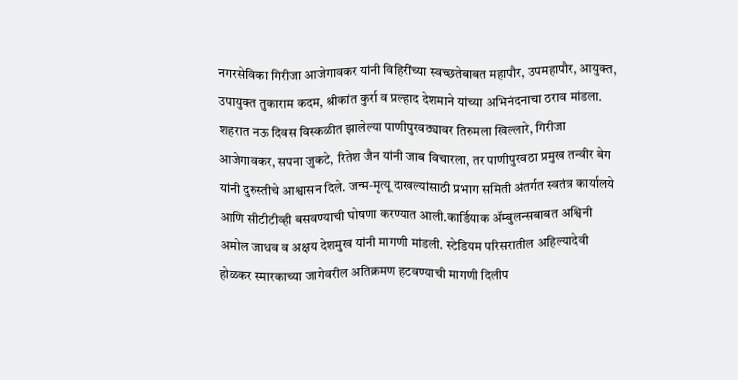नगरसेविका गिरीजा आजेगावकर यांनी विहिरींच्या स्वच्छतेबाबत महापौर, उपमहापौर, आयुक्त, उपायुक्त तुकाराम कदम, श्रीकांत कुर्रा व प्रल्हाद देशमाने यांच्या अभिनंदनाचा ठराव मांडला. शहरात नऊ दिवस विस्कळीत झालेल्या पाणीपुरवठ्यावर तिरुमला खिल्लारे, गिरीजा आजेगावकर, सपना जुकटे, रितेश जैन यांनी जाब विचारला, तर पाणीपुरवठा प्रमुख तन्वीर बेग यांनी दुरुस्तीचे आश्वासन दिले. जन्म-मृत्यू दाखल्यांसाठी प्रभाग समिती अंतर्गत स्वतंत्र कार्यालये आणि सीटीटीव्ही बसवण्याची घोषणा करण्यात आली.कार्डियाक ॲम्बुलन्सबाबत अश्विनी अमोल जाधव व अक्षय देशमुख यांनी मागणी मांडली. स्टेडियम परिसरातील अहिल्यादेवी होळकर स्मारकाच्या जागेवरील अतिक्रमण हटवण्याची मागणी दिलीप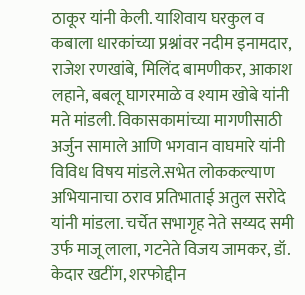ठाकूर यांनी केली. याशिवाय घरकुल व कबाला धारकांच्या प्रश्नांवर नदीम इनामदार, राजेश रणखांबे, मिलिंद बामणीकर, आकाश लहाने, बबलू घागरमाळे व श्याम खोबे यांनी मते मांडली. विकासकामांच्या मागणीसाठी अर्जुन सामाले आणि भगवान वाघमारे यांनी विविध विषय मांडले.सभेत लोककल्याण अभियानाचा ठराव प्रतिभाताई अतुल सरोदे यांनी मांडला. चर्चेत सभागृह नेते सय्यद समी उर्फ माजू लाला, गटनेते विजय जामकर, डॉ. केदार खटींग, शरफोद्दीन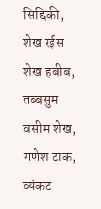सिद्दिकी, शेख रईस शेख हबीब, तब्बसुम वसीम शेख, गणेश टाक, व्यंकट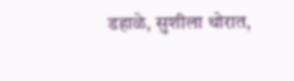डहाळे, सुशीला थोरात,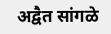अद्वैत सांगळे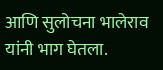आणि सुलोचना भालेराव यांनी भाग घेतला.